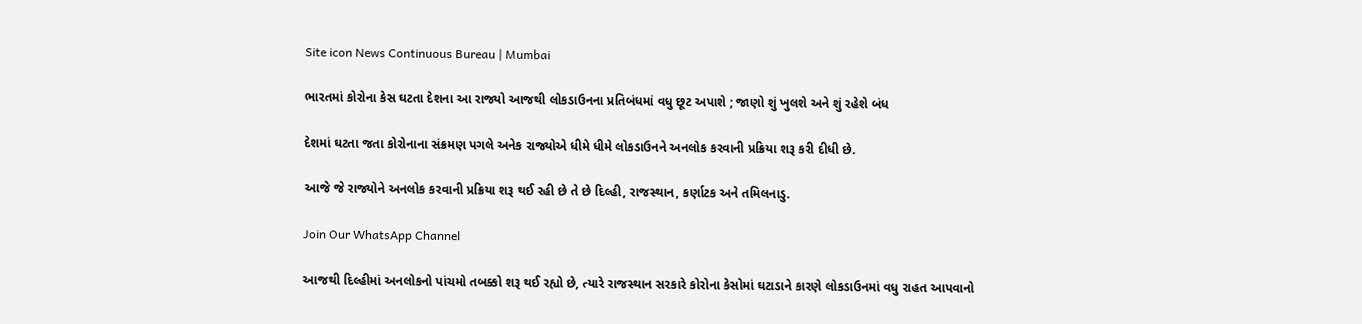Site icon News Continuous Bureau | Mumbai

ભારતમાં કોરોના કેસ ઘટતા દેશના આ રાજ્યો આજથી લોકડાઉનના પ્રતિબંધમાં વધુ છૂટ અપાશે ; જાણો શું ખુલશે અને શું રહેશે બંધ

દેશમાં ઘટતા જતા કોરોનાના સંક્રમણ પગલે અનેક રાજ્યોએ ધીમે ધીમે લોકડાઉનને અનલોક કરવાની પ્રક્રિયા શરૂ કરી દીધી છે.

આજે જે રાજ્યોને અનલોક કરવાની પ્રક્રિયા શરૂ થઈ રહી છે તે છે દિલ્હી, રાજસ્થાન, કર્ણાટક અને તમિલનાડુ.

Join Our WhatsApp Channel

આજથી દિલ્હીમાં અનલોકનો પાંચમો તબક્કો શરૂ થઈ રહ્યો છે, ત્યારે રાજસ્થાન સરકારે કોરોના કેસોમાં ઘટાડાને કારણે લોકડાઉનમાં વધુ રાહત આપવાનો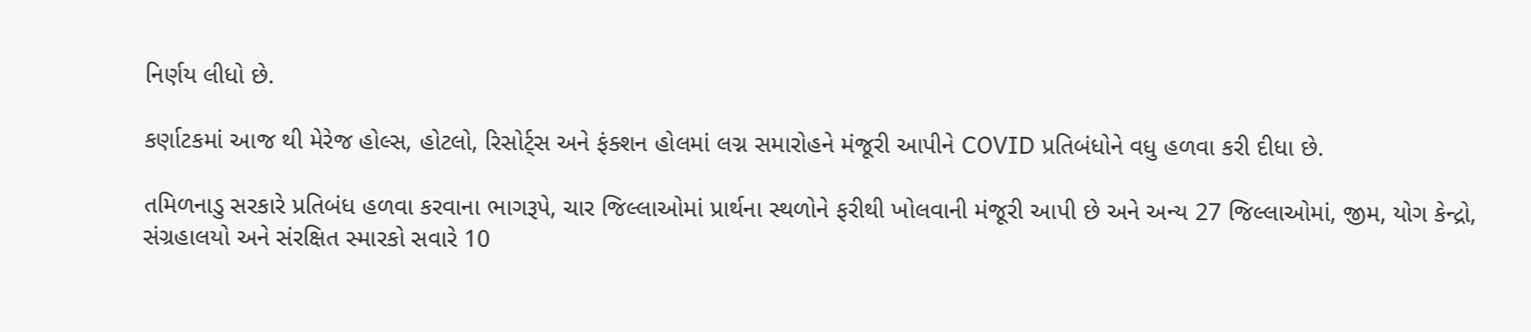નિર્ણય લીધો છે.

કર્ણાટકમાં આજ થી મેરેજ હોલ્સ, હોટલો, રિસોર્ટ્સ અને ફંક્શન હોલમાં લગ્ન સમારોહને મંજૂરી આપીને COVID પ્રતિબંધોને વધુ હળવા કરી દીધા છે.

તમિળનાડુ સરકારે પ્રતિબંધ હળવા કરવાના ભાગરૂપે, ચાર જિલ્લાઓમાં પ્રાર્થના સ્થળોને ફરીથી ખોલવાની મંજૂરી આપી છે અને અન્ય 27 જિલ્લાઓમાં, જીમ, યોગ કેન્દ્રો, સંગ્રહાલયો અને સંરક્ષિત સ્મારકો સવારે 10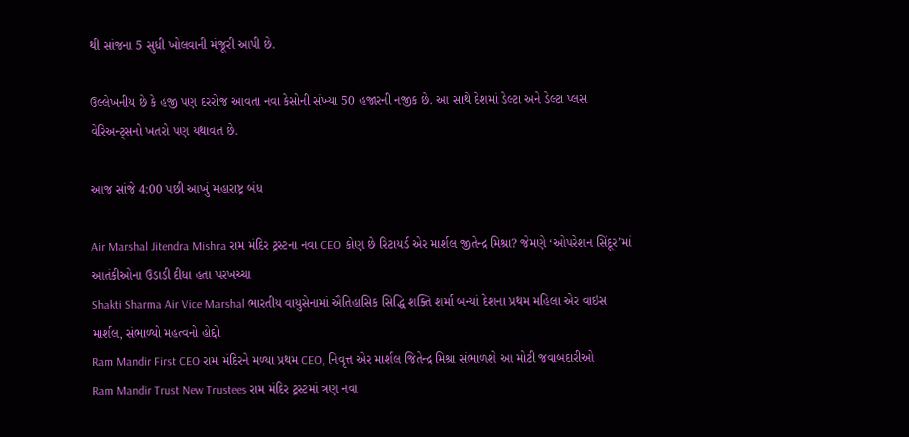થી સાંજના 5 સુધી ખોલવાની મંજૂરી આપી છે.

ઉલ્લેખનીય છે કે હજી પણ દરરોજ આવતા નવા કેસોની સંખ્યા 50 હજારની નજીક છે. આ સાથે દેશમાં ડેલ્ટા અને ડેલ્ટા પ્લસ વેરિઅન્ટ્સનો ખતરો પણ યથાવત છે.

આજ સાંજે 4:00 પછી આખું મહારાષ્ટ્ર બંધ

Air Marshal Jitendra Mishra રામ મંદિર ટ્રસ્ટના નવા CEO કોણ છે રિટાયર્ડ એર માર્શલ જીતેન્દ્ર મિશ્રા? જેમણે ‘ઓપરેશન સિંદૂર’માં આતંકીઓના ઉડાડી દીધા હતા પરખચ્ચા
Shakti Sharma Air Vice Marshal ભારતીય વાયુસેનામાં ઐતિહાસિક સિદ્ધિ શક્તિ શર્મા બન્યાં દેશના પ્રથમ મહિલા એર વાઇસ માર્શલ, સંભાળ્યો મહત્વનો હોદ્દો
Ram Mandir First CEO રામ મંદિરને મળ્યા પ્રથમ CEO, નિવૃત્ત એર માર્શલ જિતેન્દ્ર મિશ્રા સંભાળશે આ મોટી જવાબદારીઓ
Ram Mandir Trust New Trustees રામ મંદિર ટ્રસ્ટમાં ત્રણ નવા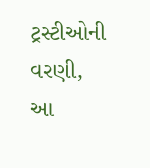ટ્રસ્ટીઓની વરણી, આ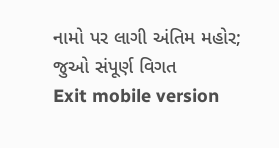નામો પર લાગી અંતિમ મહોર; જુઓ સંપૂર્ણ વિગત
Exit mobile version